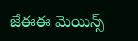జేఈఈ మెయిన్స్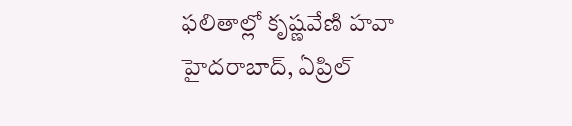ఫలితాల్లో కృష్ణవేణి హవా
హైదరాబాద్, ఏప్రిల్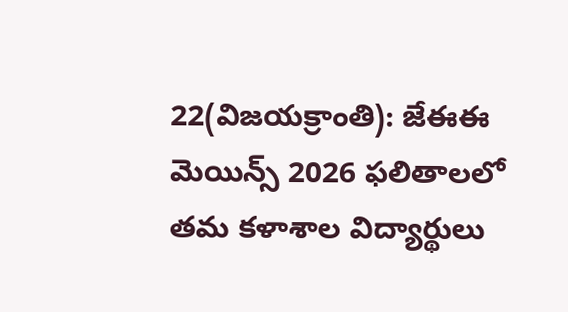22(విజయక్రాంతి): జేఈఈ మెయిన్స్ 2026 ఫలితాలలో తమ కళాశాల విద్యార్థులు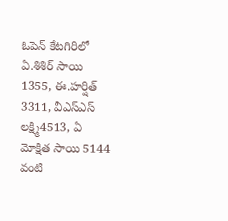ఓపెన్ కేటగిరిలో ఏ.శిశిర్ సాయి 1355, ఈ.హర్షిత్ 3311, వీఎస్ఎస్ లక్ష్మి4513, ఏ మోక్షిత సాయి 5144 వంటి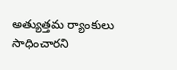అత్యుత్తమ ర్యాంకులు సాధించారని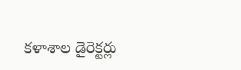కళాశాల డైరెక్టర్లు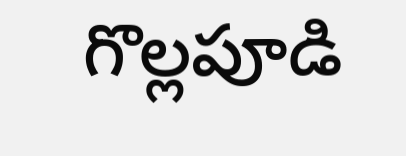గొల్లపూడి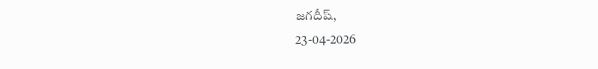జగదీష్,
23-04-2026